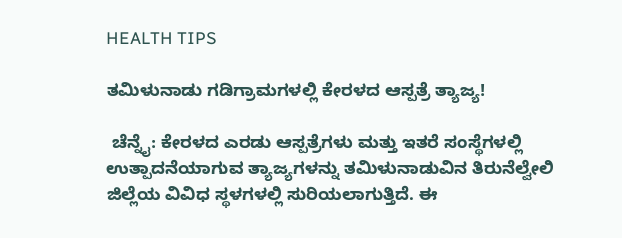HEALTH TIPS

ತಮಿಳುನಾಡು ಗಡಿಗ್ರಾಮಗಳಲ್ಲಿ ಕೇರಳದ ಆಸ್ಪತ್ರೆ ತ್ಯಾಜ್ಯ!

 ಚೆನ್ನೈ: ಕೇರಳದ ಎರಡು ಆಸ್ಪತ್ರೆಗಳು ಮತ್ತು ಇತರೆ ಸಂಸ್ಥೆಗಳಲ್ಲಿ ಉತ್ಪಾದನೆಯಾಗುವ ತ್ಯಾಜ್ಯಗಳನ್ನು ತಮಿಳುನಾಡುವಿನ ತಿರುನೆಲ್ವೇಲಿ ಜಿಲ್ಲೆಯ ವಿವಿಧ ಸ್ಥಳಗಳಲ್ಲಿ ಸುರಿಯಲಾಗುತ್ತಿದೆ. ಈ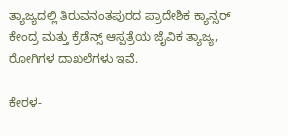ತ್ಯಾಜ್ಯದಲ್ಲಿ ತಿರುವನಂತಪುರದ ಪ್ರಾದೇಶಿಕ ಕ್ಯಾನ್ಸರ್ ಕೇಂದ್ರ ಮತ್ತು ಕ್ರೆಡೆನ್ಸ್ ಆಸ್ಪತ್ರೆಯ ಜೈವಿಕ ತ್ಯಾಜ್ಯ, ರೋಗಿಗಳ ದಾಖಲೆಗಳು ಇವೆ.

ಕೇರಳ-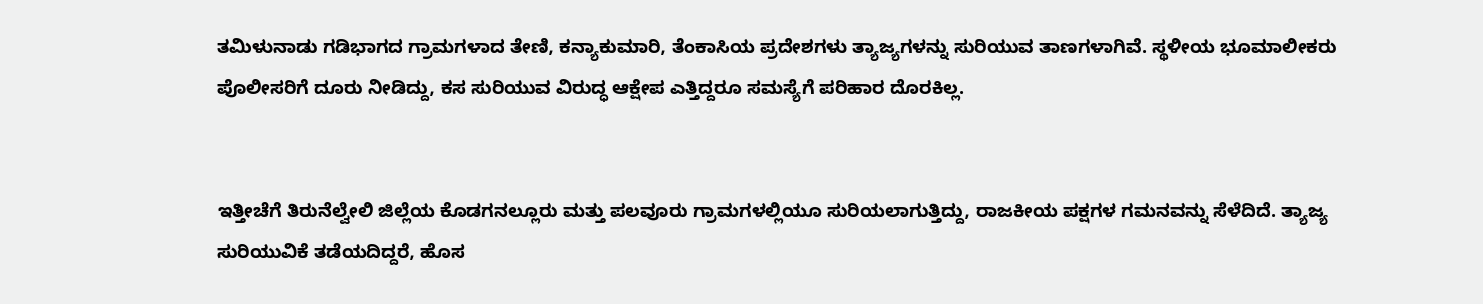ತಮಿಳುನಾಡು ಗಡಿಭಾಗದ ಗ್ರಾಮಗಳಾದ ತೇಣಿ, ಕನ್ಯಾಕುಮಾರಿ, ತೆಂಕಾಸಿಯ ಪ್ರದೇಶಗಳು ತ್ಯಾಜ್ಯಗಳನ್ನು ಸುರಿಯುವ ತಾಣಗಳಾಗಿವೆ. ಸ್ಥಳೀಯ ಭೂಮಾಲೀಕರು ಪೊಲೀಸರಿಗೆ ದೂರು ನೀಡಿದ್ದು, ಕಸ ಸುರಿಯುವ ವಿರುದ್ಧ ಆಕ್ಷೇಪ ಎತ್ತಿದ್ದರೂ ಸಮಸ್ಯೆಗೆ ಪರಿಹಾರ ದೊರಕಿಲ್ಲ.


ಇತ್ತೀಚೆಗೆ ತಿರುನೆಲ್ವೇಲಿ ಜಿಲ್ಲೆಯ ಕೊಡಗನಲ್ಲೂರು ಮತ್ತು ಪಲವೂರು ಗ್ರಾಮಗಳಲ್ಲಿಯೂ ಸುರಿಯಲಾಗುತ್ತಿದ್ದು, ರಾಜಕೀಯ ಪಕ್ಷಗಳ ಗಮನವನ್ನು ಸೆಳೆದಿದೆ. ತ್ಯಾಜ್ಯ ಸುರಿಯುವಿಕೆ ತಡೆಯದಿದ್ದರೆ, ಹೊಸ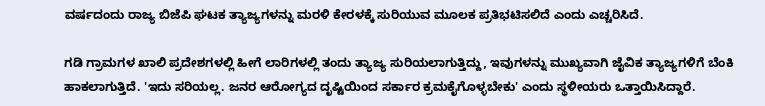ವರ್ಷದಂದು ರಾಜ್ಯ ಬಿಜೆಪಿ ಘಟಕ ತ್ಯಾಜ್ಯಗಳನ್ನು ಮರಳಿ ಕೇರಳಕ್ಕೆ ಸುರಿಯುವ ಮೂಲಕ ಪ್ರತಿಭಟಿಸಲಿದೆ ಎಂದು ಎಚ್ಚರಿಸಿದೆ.

ಗಡಿ ಗ್ರಾಮಗಳ ಖಾಲಿ ಪ್ರದೇಶಗಳಲ್ಲಿ ಹೀಗೆ ಲಾರಿಗಳಲ್ಲಿ ತಂದು ತ್ಯಾಜ್ಯ ಸುರಿಯಲಾಗುತ್ತಿದ್ದು, ಇವುಗಳನ್ನು ಮುಖ್ಯವಾಗಿ ಜೈವಿಕ ತ್ಯಾಜ್ಯಗಳಿಗೆ ಬೆಂಕಿ ಹಾಕಲಾಗುತ್ತಿದೆ. 'ಇದು ಸರಿಯಲ್ಲ. ಜನರ ಆರೋಗ್ಯದ ದೃಷ್ಟಿಯಿಂದ ಸರ್ಕಾರ ಕ್ರಮಕೈಗೊಳ್ಳಬೇಕು' ಎಂದು ಸ್ಥಳೀಯರು ಒತ್ತಾಯಿಸಿದ್ದಾರೆ.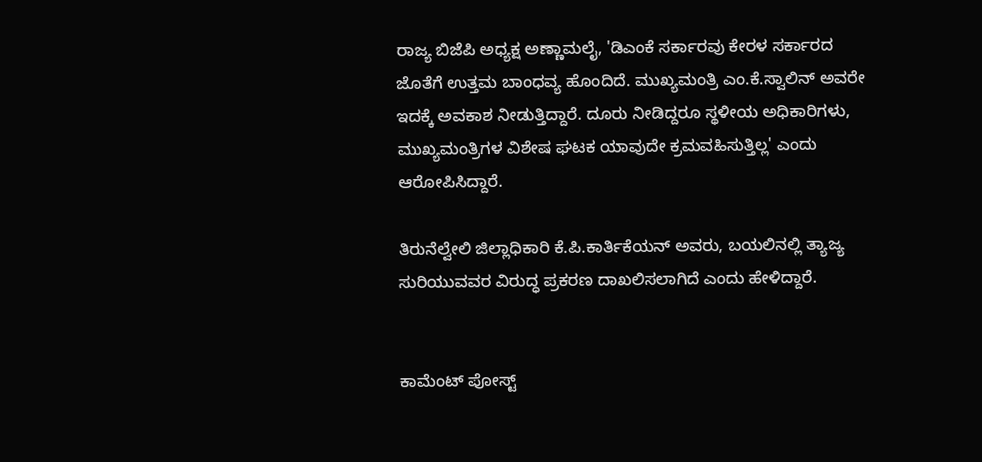ರಾಜ್ಯ ಬಿಜೆಪಿ ಅಧ್ಯಕ್ಷ ಅಣ್ಣಾಮಲೈ, 'ಡಿಎಂಕೆ ಸರ್ಕಾರವು ಕೇರಳ ಸರ್ಕಾರದ ಜೊತೆಗೆ ಉತ್ತಮ ಬಾಂಧವ್ಯ ಹೊಂದಿದೆ. ಮುಖ್ಯಮಂತ್ರಿ ಎಂ.ಕೆ.ಸ್ವಾಲಿನ್ ಅವರೇ ಇದಕ್ಕೆ ಅವಕಾಶ ನೀಡುತ್ತಿದ್ದಾರೆ. ದೂರು ನೀಡಿದ್ದರೂ ಸ್ಥಳೀಯ ಅಧಿಕಾರಿಗಳು, ಮುಖ್ಯಮಂತ್ರಿಗಳ ವಿಶೇಷ ಘಟಕ ಯಾವುದೇ ಕ್ರಮವಹಿಸುತ್ತಿಲ್ಲ' ಎಂದು ಆರೋಪಿಸಿದ್ದಾರೆ.

ತಿರುನೆಲ್ವೇಲಿ ಜಿಲ್ಲಾಧಿಕಾರಿ ಕೆ.ಪಿ.ಕಾರ್ತಿಕೆಯನ್ ಅವರು, ಬಯಲಿನಲ್ಲಿ ತ್ಯಾಜ್ಯ ಸುರಿಯುವವರ ವಿರುದ್ಧ ಪ್ರಕರಣ ದಾಖಲಿಸಲಾಗಿದೆ ಎಂದು ಹೇಳಿದ್ದಾರೆ.


ಕಾಮೆಂಟ್‌‌ ಪೋಸ್ಟ್‌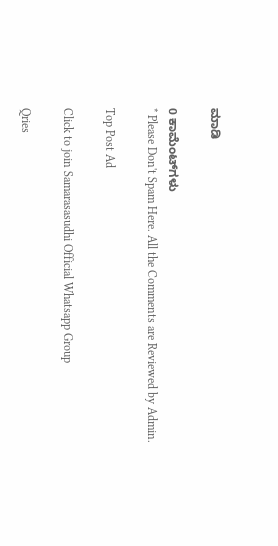ಮಾಡಿ

0 ಕಾಮೆಂಟ್‌ಗಳು
* Please Don't Spam Here. All the Comments are Reviewed by Admin.

Top Post Ad

Click to join Samarasasudhi Official Whatsapp Group

Qries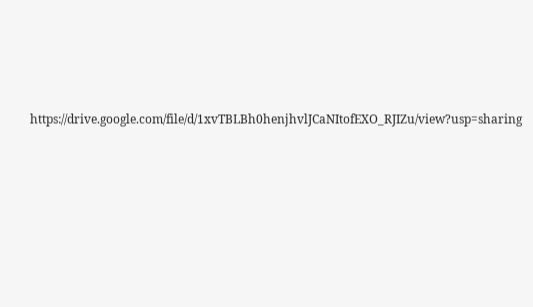https://drive.google.com/file/d/1xvTBLBh0henjhvlJCaNItofEXO_RJIZu/view?usp=sharing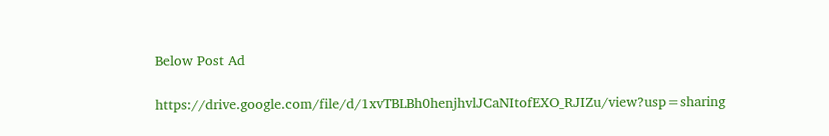Below Post Ad

https://drive.google.com/file/d/1xvTBLBh0henjhvlJCaNItofEXO_RJIZu/view?usp=sharing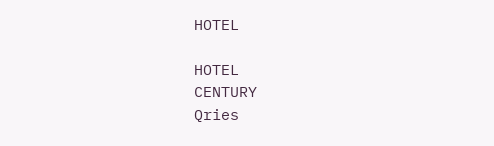HOTEL

HOTEL
CENTURY
Qries